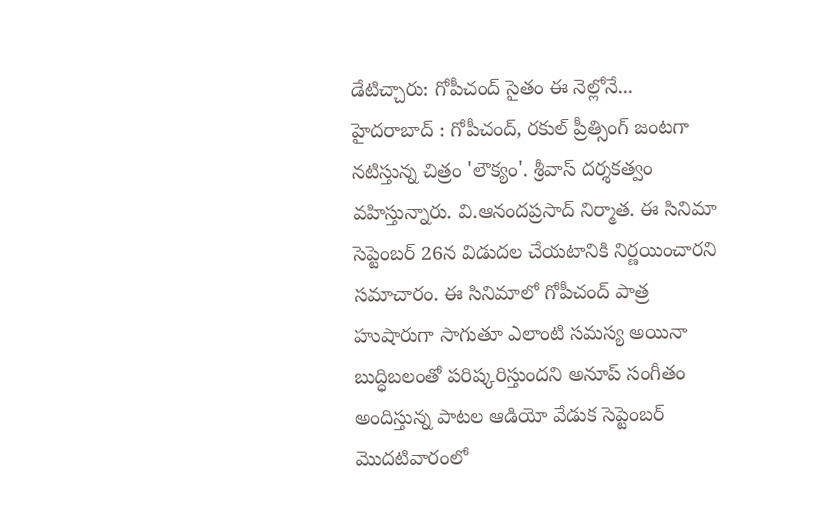డేటిచ్చారు: గోపీచంద్ సైతం ఈ నెల్లోనే...
హైదరాబాద్ : గోపీచంద్, రకుల్ ప్రీత్సింగ్ జంటగా నటిస్తున్న చిత్రం 'లౌక్యం'. శ్రీవాస్ దర్శకత్వం వహిస్తున్నారు. వి.ఆనందప్రసాద్ నిర్మాత. ఈ సినిమా సెప్టెంబర్ 26న విడుదల చేయటానికి నిర్ణయించారని సమాచారం. ఈ సినిమాలో గోపీచంద్ పాత్ర హుషారుగా సాగుతూ ఎలాంటి సమస్య అయినా బుద్ధిబలంతో పరిష్కరిస్తుందని అనూప్ సంగీతం అందిస్తున్న పాటల ఆడియో వేడుక సెప్టెంబర్ మొదటివారంలో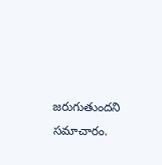జరుగుతుందని సమాచారం.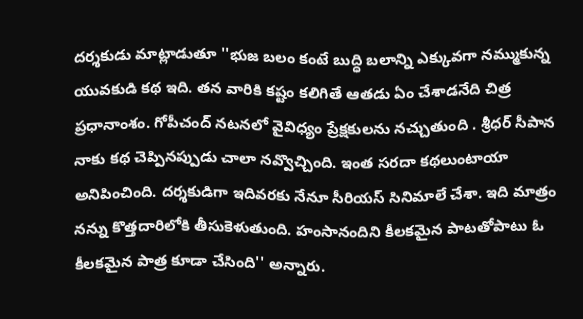దర్శకుడు మాట్లాడుతూ ''భుజ బలం కంటే బుద్ధి బలాన్ని ఎక్కువగా నమ్ముకున్న యువకుడి కథ ఇది. తన వారికి కష్టం కలిగితే ఆతడు ఏం చేశాడనేది చిత్ర ప్రధానాంశం. గోపీచంద్ నటనలో వైవిధ్యం ప్రేక్షకులను నచ్చుతుంది . శ్రీధర్ సీపాన నాకు కథ చెప్పినప్పుడు చాలా నవ్వొచ్చింది. ఇంత సరదా కథలుంటాయా అనిపించింది. దర్శకుడిగా ఇదివరకు నేనూ సీరియస్ సినిమాలే చేశా. ఇది మాత్రం నన్ను కొత్తదారిలోకి తీసుకెళుతుంది. హంసానందిని కీలకమైన పాటతోపాటు ఓ కీలకమైన పాత్ర కూడా చేసింది'' అన్నారు.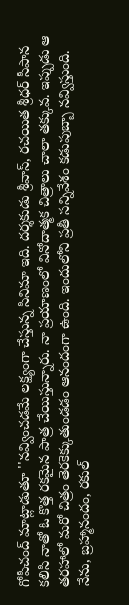గోపీచంద్ మాట్లాడుతూ ''నవ్వించడమే లక్ష్యంగా చేస్తున్న సినిమా ఇది. దర్శకుడు శ్రీవాస్, రచయిత శ్రీధర్ సీపాన కలిసి నాతో ఓ కొత్త రకమైన పాత్ర చేయిస్తున్నారు. నా ప్రయాణంలో వినోదాత్మక చిత్రాలు చాలా తక్కువ. ఇప్పుడు ఆ తరహాలో మరో చిత్రం తెరకెక్కుతుండడం ఆనందంగా ఉంది. ఇందులోని ప్రతీ సన్నివేశం కడుపుబ్బా నవ్విస్తుంది. నేను, బ్రహ్మానందం, రకుల్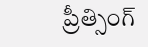ప్రీత్సింగ్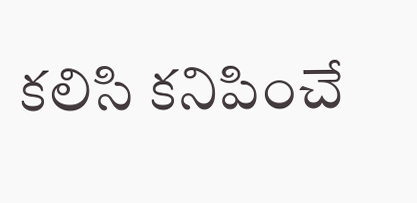కలిసి కనిపించే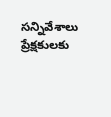సన్నివేశాలు ప్రేక్షకులకు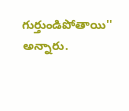గుర్తుండిపోతాయి'' అన్నారు.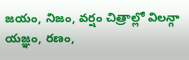జయం, నిజం, వర్షం చిత్రాల్లో విలన్గా యజ్ఞం, రణం,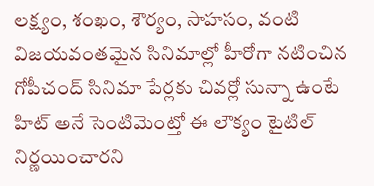లక్ష్యం, శంఖం, శౌర్యం, సాహసం, వంటి విజయవంతమైన సినిమాల్లో హీరోగా నటించిన గోపీచంద్ సినిమా పేర్లకు చివర్లో సున్నా ఉంటే హిట్ అనే సెంటిమెంట్తో ఈ లౌక్యం టైటిల్ నిర్ణయించారని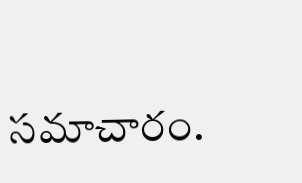సమాచారం.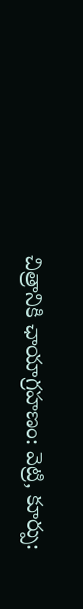చిత్రానికి ఛాయాగ్రహణం: వెట్రి, కూర్పు: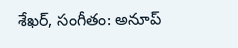శేఖర్, సంగీతం: అనూప్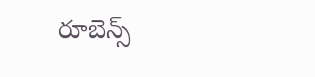రూబెన్స్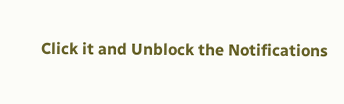Click it and Unblock the Notifications